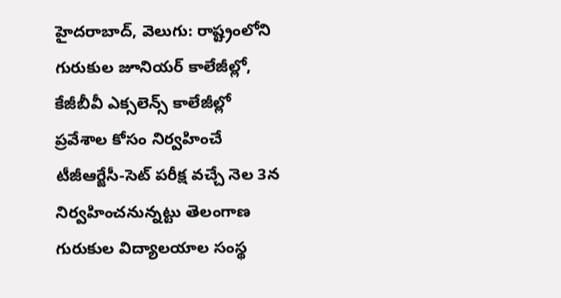హైదరాబాద్, వెలుగు: రాష్ట్రంలోని గురుకుల జూనియర్ కాలేజీల్లో, కేజీబీవీ ఎక్సలెన్స్ కాలేజీల్లో ప్రవేశాల కోసం నిర్వహించే టీజీఆర్జేసీ-సెట్ పరీక్ష వచ్చే నెల 3న నిర్వహించనున్నట్టు తెలంగాణ గురుకుల విద్యాలయాల సంస్థ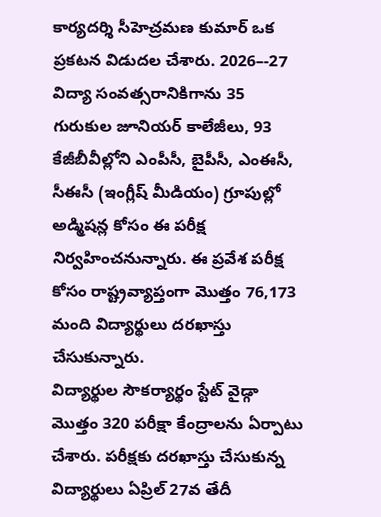కార్యదర్శి సీహెచ్రమణ కుమార్ ఒక ప్రకటన విడుదల చేశారు. 2026–-27 విద్యా సంవత్సరానికిగాను 35 గురుకుల జూనియర్ కాలేజీలు, 93 కేజీబీవీల్లోని ఎంపీసీ, బైపీసీ, ఎంఈసీ, సీఈసీ (ఇంగ్లీష్ మీడియం) గ్రూపుల్లో అడ్మిషన్ల కోసం ఈ పరీక్ష నిర్వహించనున్నారు. ఈ ప్రవేశ పరీక్ష కోసం రాష్ట్రవ్యాప్తంగా మొత్తం 76,173 మంది విద్యార్థులు దరఖాస్తు చేసుకున్నారు.
విద్యార్థుల సౌకర్యార్థం స్టేట్ వైడ్గా మొత్తం 320 పరీక్షా కేంద్రాలను ఏర్పాటు చేశారు. పరీక్షకు దరఖాస్తు చేసుకున్న విద్యార్థులు ఏప్రిల్ 27వ తేదీ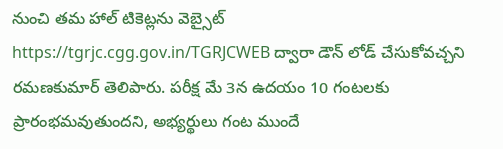నుంచి తమ హాల్ టికెట్లను వెబ్సైట్ https://tgrjc.cgg.gov.in/TGRJCWEB ద్వారా డౌన్ లోడ్ చేసుకోవచ్చని రమణకుమార్ తెలిపారు. పరీక్ష మే 3న ఉదయం 10 గంటలకు ప్రారంభమవుతుందని, అభ్యర్థులు గంట ముందే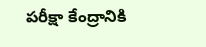పరీక్షా కేంద్రానికి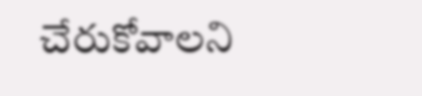చేరుకోవాలని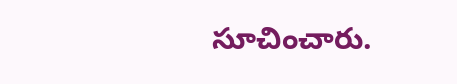సూచించారు.